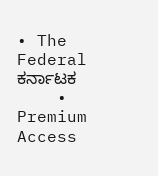• The Federal ಕರ್ನಾಟಕ
    • Premium Access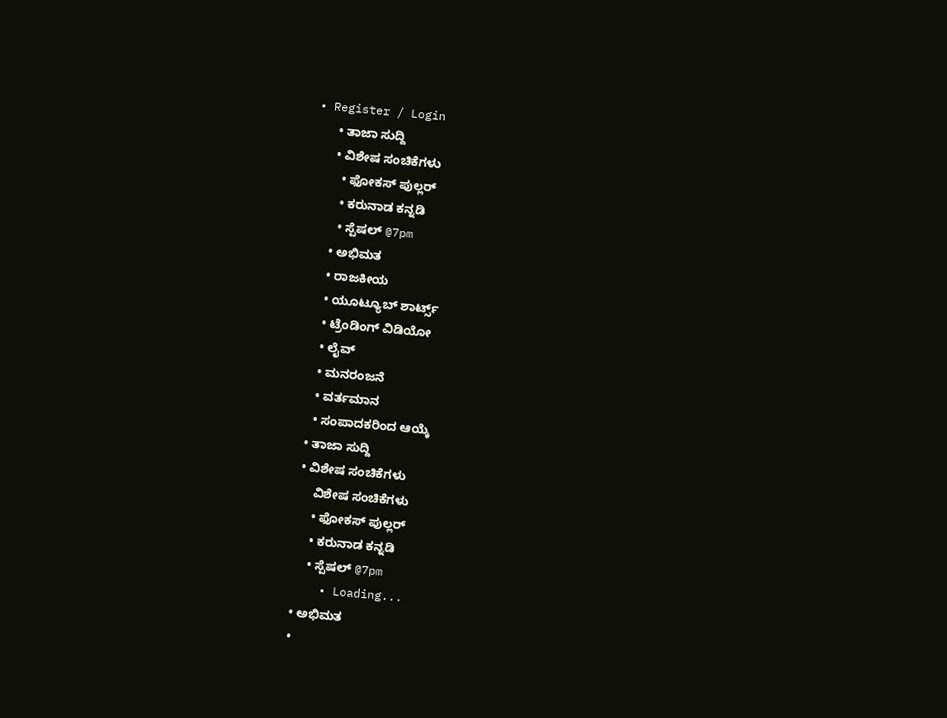• Register / Login
      • ತಾಜಾ ಸುದ್ದಿ
      • ವಿಶೇಷ ಸಂಚಿಕೆಗಳು
        • ಫೋಕಸ್‌ ಪುಲ್ಲರ್‌
        • ಕರುನಾಡ ಕನ್ನಡಿ
        • ಸ್ಪೆಷಲ್‌ @7pm
      • ಅಭಿಮತ
      • ರಾಜಕೀಯ
      • ಯೂಟ್ಯೂಬ್‌ ಶಾರ್ಟ್ಸ್‌
      • ಟ್ರೆಂಡಿಂಗ್‌ ವಿಡಿಯೋ
      • ಲೈವ್‌
      • ಮನರಂಜನೆ
      • ವರ್ತಮಾನ
      • ಸಂಪಾದಕರಿಂದ ಆಯ್ಕೆ
    • ತಾಜಾ ಸುದ್ದಿ
    • ವಿಶೇಷ ಸಂಚಿಕೆಗಳು
        ವಿಶೇಷ ಸಂಚಿಕೆಗಳು
        • ಫೋಕಸ್‌ ಪುಲ್ಲರ್‌
        • ಕರುನಾಡ ಕನ್ನಡಿ
        • ಸ್ಪೆಷಲ್‌ @7pm
      • Loading...
    • ಅಭಿಮತ
    •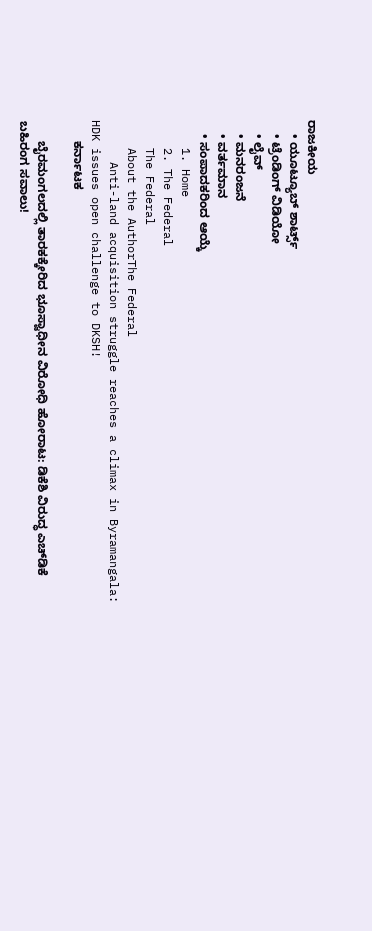ರಾಜಕೀಯ
    • ಯೂಟ್ಯೂಬ್‌ ಶಾರ್ಟ್ಸ್‌
    • ಟ್ರೆಂಡಿಂಗ್‌ ವಿಡಿಯೋ
    • ಲೈವ್‌
    • ಮನರಂಜನೆ
    • ವರ್ತಮಾನ
    • ಸಂಪಾದಕರಿಂದ ಆಯ್ಕೆ
    1. Home
    2. The Federal
    The Federal
    About the AuthorThe Federal
      Anti-land acquisition struggle reaches a climax in Byramangala: HDK issues open challenge to DKSH!
      ಕರ್ನಾಟಕ

      ಬೈರಮಂಗಲದಲ್ಲಿ ತಾರಕಕ್ಕೇರಿದ ಭೂಸ್ವಾಧೀನ ವಿರೋಧಿ ಹೋರಾಟ: ಡಿಕೆಶಿ ವಿರುದ್ಧ ಎಚ್‌ಡಿಕೆ ಬಹಿರಂಗ ಸವಾಲು!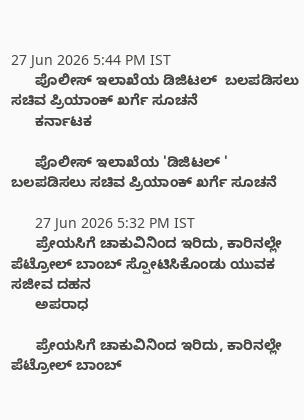27 Jun 2026 5:44 PM IST
      ಪೊಲೀಸ್ ಇಲಾಖೆಯ ಡಿಜಿಟಲ್  ಬಲಪಡಿಸಲು ಸಚಿವ ಪ್ರಿಯಾಂಕ್ ಖರ್ಗೆ ಸೂಚನೆ
      ಕರ್ನಾಟಕ

      ಪೊಲೀಸ್ ಇಲಾಖೆಯ 'ಡಿಜಿಟಲ್ ' ಬಲಪಡಿಸಲು ಸಚಿವ ಪ್ರಿಯಾಂಕ್ ಖರ್ಗೆ ಸೂಚನೆ

      27 Jun 2026 5:32 PM IST
      ಪ್ರೇಯಸಿಗೆ ಚಾಕುವಿನಿಂದ ಇರಿದು, ಕಾರಿನಲ್ಲೇ ಪೆಟ್ರೋಲ್‌ ಬಾಂಬ್‌ ಸ್ಪೋಟಿಸಿಕೊಂಡು ಯುವಕ ಸಜೀವ ದಹನ
      ಅಪರಾಧ

      ಪ್ರೇಯಸಿಗೆ ಚಾಕುವಿನಿಂದ ಇರಿದು, ಕಾರಿನಲ್ಲೇ ಪೆಟ್ರೋಲ್‌ ಬಾಂಬ್‌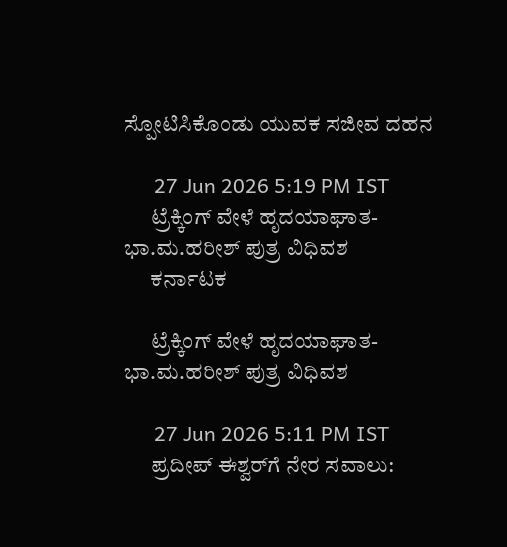ಸ್ಪೋಟಿಸಿಕೊಂಡು ಯುವಕ ಸಜೀವ ದಹನ

      27 Jun 2026 5:19 PM IST
      ಟ್ರೆಕ್ಕಿಂಗ್‌ ವೇಳೆ ಹೃದಯಾಘಾತ- ಭಾ.ಮ.ಹರೀಶ್‌ ಪುತ್ರ ವಿಧಿವಶ
      ಕರ್ನಾಟಕ

      ಟ್ರೆಕ್ಕಿಂಗ್‌ ವೇಳೆ ಹೃದಯಾಘಾತ- ಭಾ.ಮ.ಹರೀಶ್‌ ಪುತ್ರ ವಿಧಿವಶ

      27 Jun 2026 5:11 PM IST
      ಪ್ರದೀಪ್ ಈಶ್ವರ್‌ಗೆ ನೇರ ಸವಾಲು: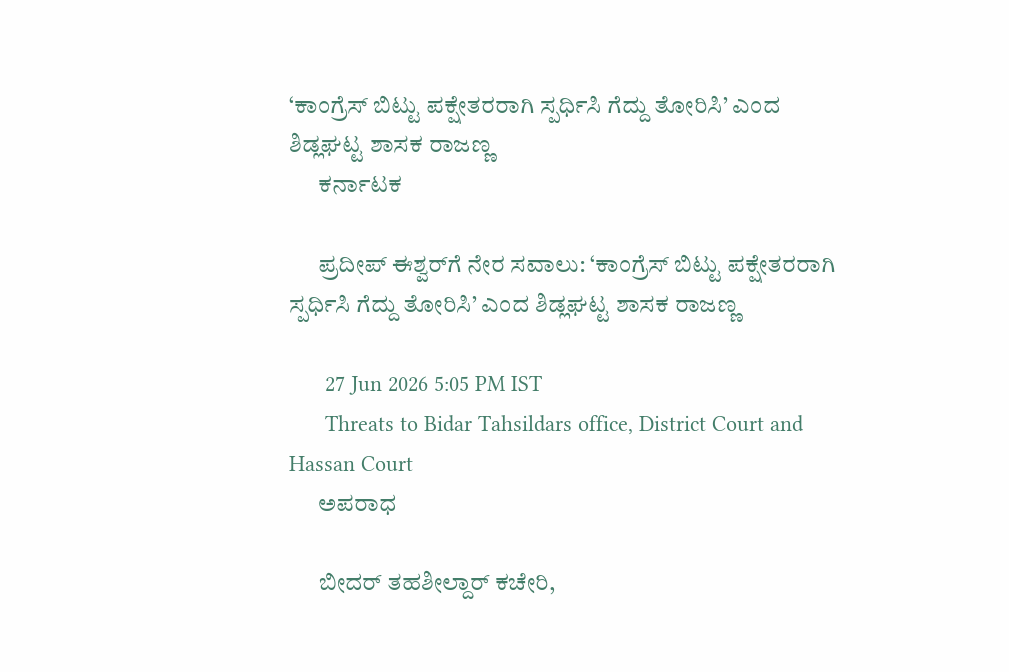‘ಕಾಂಗ್ರೆಸ್ ಬಿಟ್ಟು ಪಕ್ಷೇತರರಾಗಿ ಸ್ಪರ್ಧಿಸಿ ಗೆದ್ದು ತೋರಿಸಿ’ ಎಂದ ಶಿಡ್ಲಘಟ್ಟ ಶಾಸಕ ರಾಜಣ್ಣ
      ಕರ್ನಾಟಕ

      ಪ್ರದೀಪ್ ಈಶ್ವರ್‌ಗೆ ನೇರ ಸವಾಲು: ‘ಕಾಂಗ್ರೆಸ್ ಬಿಟ್ಟು ಪಕ್ಷೇತರರಾಗಿ ಸ್ಪರ್ಧಿಸಿ ಗೆದ್ದು ತೋರಿಸಿ’ ಎಂದ ಶಿಡ್ಲಘಟ್ಟ ಶಾಸಕ ರಾಜಣ್ಣ

      27 Jun 2026 5:05 PM IST
      Threats to Bidar Tahsildars office, District Court and Hassan Court
      ಅಪರಾಧ

      ಬೀದರ್ ತಹಶೀಲ್ದಾರ್ ಕಚೇರಿ,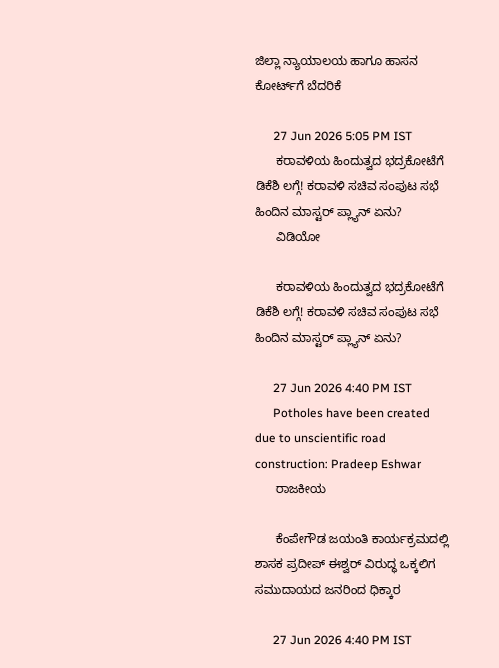ಜಿಲ್ಲಾ ನ್ಯಾಯಾಲಯ ಹಾಗೂ ಹಾಸನ ಕೋರ್ಟ್‌ಗೆ ಬೆದರಿಕೆ

      27 Jun 2026 5:05 PM IST
      ಕರಾವಳಿಯ ಹಿಂದುತ್ವದ ಭದ್ರಕೋಟೆಗೆ ಡಿಕೆಶಿ ಲಗ್ಗೆ! ಕರಾವಳಿ ಸಚಿವ ಸಂಪುಟ ಸಭೆ ಹಿಂದಿನ ಮಾಸ್ಟರ್ ಪ್ಲ್ಯಾನ್ ಏನು?
      ವಿಡಿಯೋ

      ಕರಾವಳಿಯ ಹಿಂದುತ್ವದ ಭದ್ರಕೋಟೆಗೆ ಡಿಕೆಶಿ ಲಗ್ಗೆ! ಕರಾವಳಿ ಸಚಿವ ಸಂಪುಟ ಸಭೆ ಹಿಂದಿನ ಮಾಸ್ಟರ್ ಪ್ಲ್ಯಾನ್ ಏನು?

      27 Jun 2026 4:40 PM IST
      Potholes have been created due to unscientific road construction: Pradeep Eshwar
      ರಾಜಕೀಯ

      ಕೆಂಪೇಗೌಡ ಜಯಂತಿ ಕಾರ್ಯಕ್ರಮದಲ್ಲಿ ಶಾಸಕ ಪ್ರದೀಪ್ ಈಶ್ವರ್ ವಿರುದ್ಧ ಒಕ್ಕಲಿಗ ಸಮುದಾಯದ ಜನರಿಂದ ಧಿಕ್ಕಾರ

      27 Jun 2026 4:40 PM IST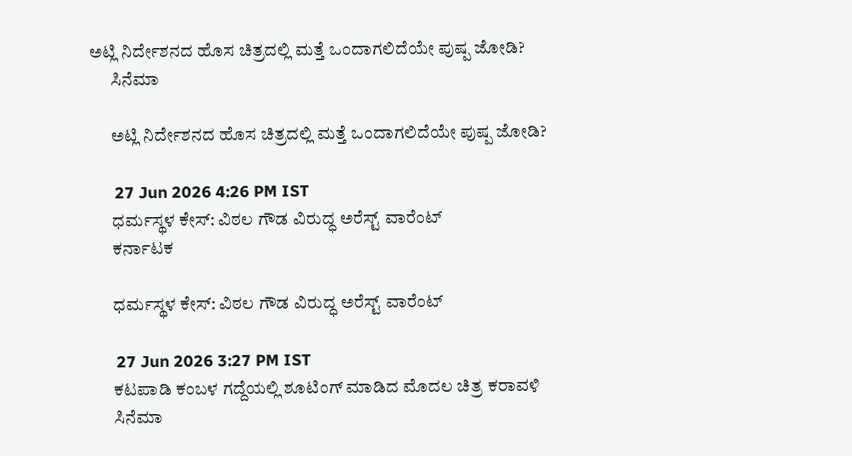ಅಟ್ಲಿ ನಿರ್ದೇಶನದ ಹೊಸ ಚಿತ್ರದಲ್ಲಿ ಮತ್ತೆ ಒಂದಾಗಲಿದೆಯೇ ಪುಷ್ಪ ಜೋಡಿ?
      ಸಿನೆಮಾ

      ಅಟ್ಲಿ ನಿರ್ದೇಶನದ ಹೊಸ ಚಿತ್ರದಲ್ಲಿ ಮತ್ತೆ ಒಂದಾಗಲಿದೆಯೇ ಪುಷ್ಪ ಜೋಡಿ?

      27 Jun 2026 4:26 PM IST
      ಧರ್ಮಸ್ಥಳ ಕೇಸ್: ವಿಠಲ ಗೌಡ ವಿರುದ್ಧ ಅರೆಸ್ಟ್ ವಾರೆಂಟ್
      ಕರ್ನಾಟಕ

      ಧರ್ಮಸ್ಥಳ ಕೇಸ್: ವಿಠಲ ಗೌಡ ವಿರುದ್ಧ ಅರೆಸ್ಟ್ ವಾರೆಂಟ್

      27 Jun 2026 3:27 PM IST
      ಕಟಪಾಡಿ ಕಂಬಳ ಗದ್ದೆಯಲ್ಲಿ ಶೂಟಿಂಗ್ ಮಾಡಿದ ಮೊದಲ ಚಿತ್ರ ಕರಾವಳಿ
      ಸಿನೆಮಾ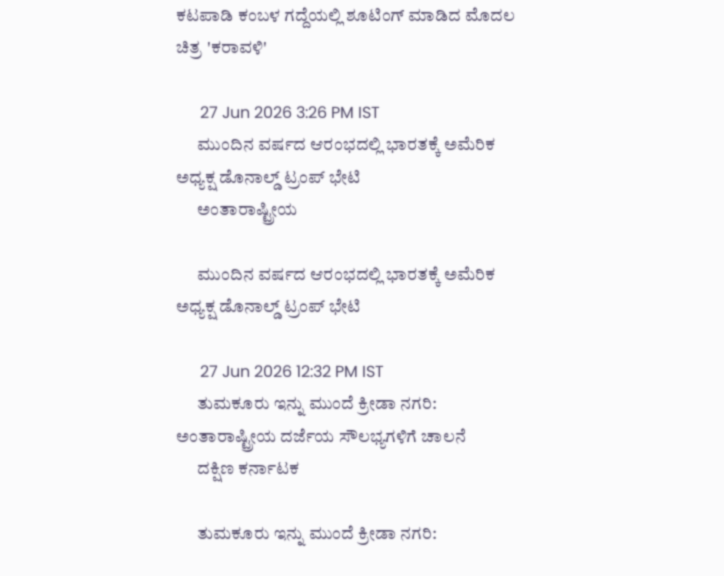ಕಟಪಾಡಿ ಕಂಬಳ ಗದ್ದೆಯಲ್ಲಿ ಶೂಟಿಂಗ್ ಮಾಡಿದ ಮೊದಲ ಚಿತ್ರ 'ಕರಾವಳಿ'

      27 Jun 2026 3:26 PM IST
      ಮುಂದಿನ ವರ್ಷದ ಆರಂಭದಲ್ಲಿ ಭಾರತಕ್ಕೆ ಅಮೆರಿಕ ಅಧ್ಯಕ್ಷ ಡೊನಾಲ್ಡ್ ಟ್ರಂಪ್ ಭೇಟಿ
      ಅಂತಾರಾಷ್ಟ್ರೀಯ

      ಮುಂದಿನ ವರ್ಷದ ಆರಂಭದಲ್ಲಿ ಭಾರತಕ್ಕೆ ಅಮೆರಿಕ ಅಧ್ಯಕ್ಷ ಡೊನಾಲ್ಡ್ ಟ್ರಂಪ್ ಭೇಟಿ

      27 Jun 2026 12:32 PM IST
      ತುಮಕೂರು ಇನ್ನು ಮುಂದೆ ಕ್ರೀಡಾ ನಗರಿ: ಅಂತಾರಾಷ್ಟ್ರೀಯ ದರ್ಜೆಯ ಸೌಲಭ್ಯಗಳಿಗೆ ಚಾಲನೆ
      ದಕ್ಷಿಣ ಕರ್ನಾಟಕ

      ತುಮಕೂರು ಇನ್ನು ಮುಂದೆ ಕ್ರೀಡಾ ನಗರಿ: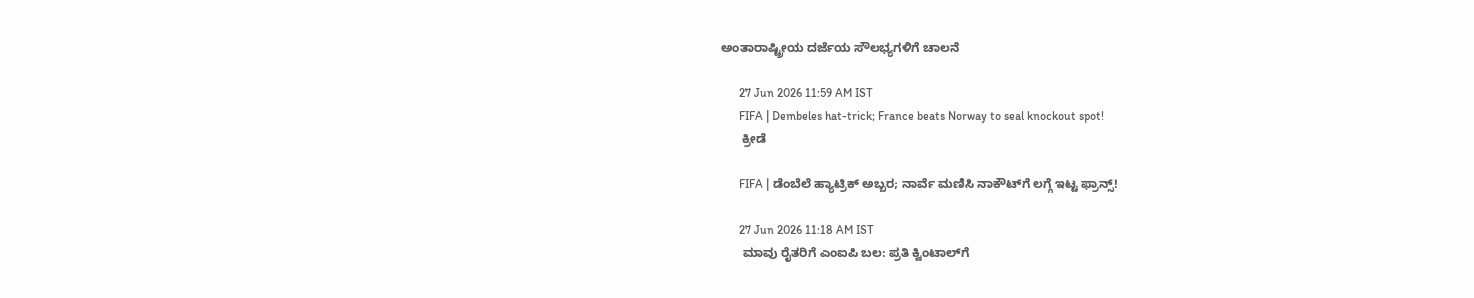ಅಂತಾರಾಷ್ಟ್ರೀಯ ದರ್ಜೆಯ ಸೌಲಭ್ಯಗಳಿಗೆ ಚಾಲನೆ

      27 Jun 2026 11:59 AM IST
      FIFA | Dembeles hat-trick; France beats Norway to seal knockout spot!
      ಕ್ರೀಡೆ

      FIFA | ಡೆಂಬೆಲೆ ಹ್ಯಾಟ್ರಿಕ್ ಅಬ್ಬರ; ನಾರ್ವೆ ಮಣಿಸಿ ನಾಕೌಟ್‌ಗೆ ಲಗ್ಗೆ ಇಟ್ಟ ಫ್ರಾನ್ಸ್!

      27 Jun 2026 11:18 AM IST
      ಮಾವು ರೈತರಿಗೆ ಎಂಐಪಿ ಬಲ: ಪ್ರತಿ ಕ್ವಿಂಟಾಲ್‌ಗೆ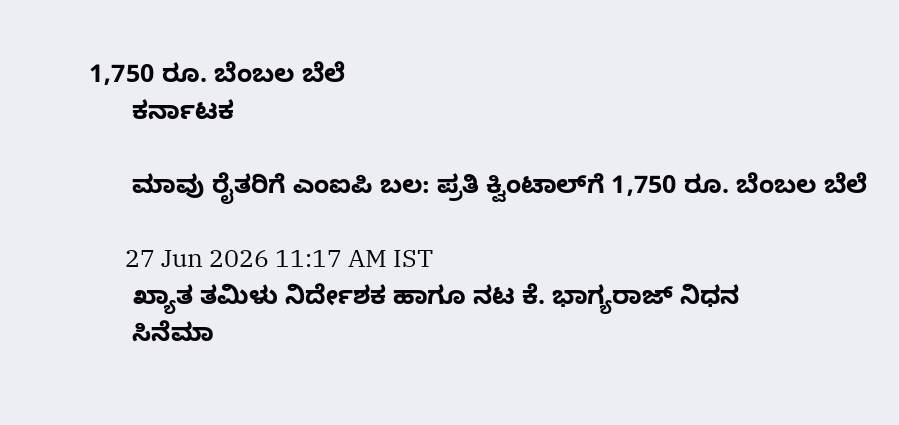1,750 ರೂ. ಬೆಂಬಲ ಬೆಲೆ
      ಕರ್ನಾಟಕ

      ಮಾವು ರೈತರಿಗೆ ಎಂಐಪಿ ಬಲ: ಪ್ರತಿ ಕ್ವಿಂಟಾಲ್‌ಗೆ 1,750 ರೂ. ಬೆಂಬಲ ಬೆಲೆ

      27 Jun 2026 11:17 AM IST
      ಖ್ಯಾತ ತಮಿಳು ನಿರ್ದೇಶಕ ಹಾಗೂ ನಟ ಕೆ. ಭಾಗ್ಯರಾಜ್ ನಿಧನ
      ಸಿನೆಮಾ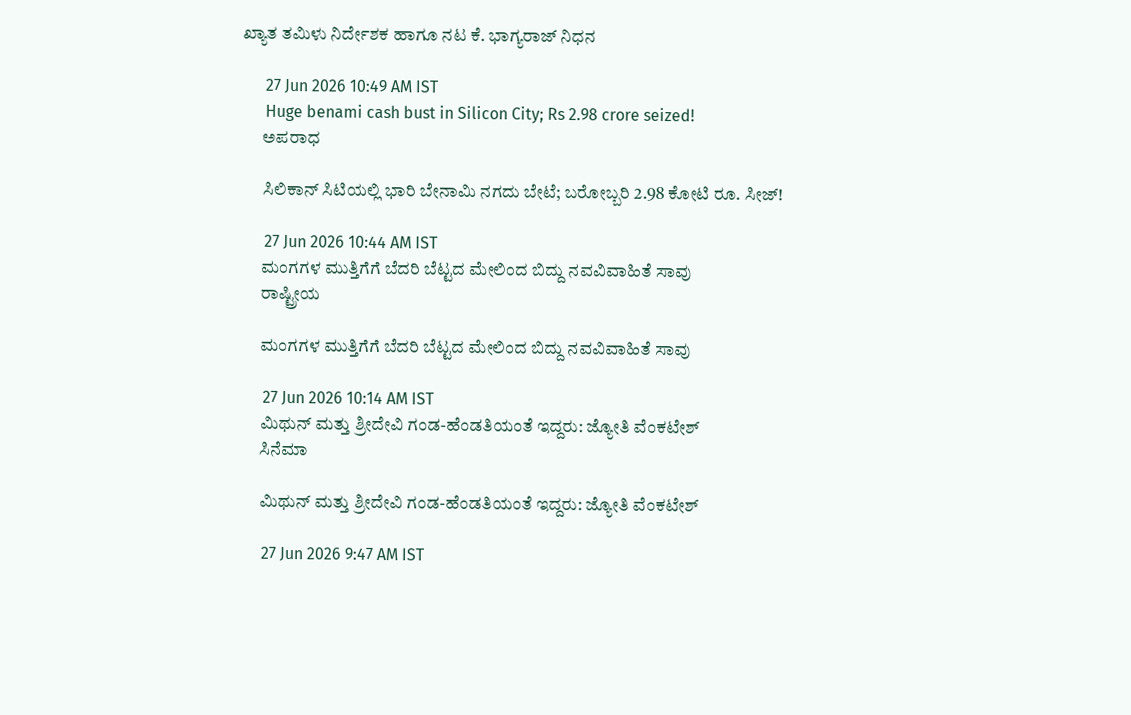ಖ್ಯಾತ ತಮಿಳು ನಿರ್ದೇಶಕ ಹಾಗೂ ನಟ ಕೆ. ಭಾಗ್ಯರಾಜ್ ನಿಧನ

      27 Jun 2026 10:49 AM IST
      Huge benami cash bust in Silicon City; Rs 2.98 crore seized!
      ಅಪರಾಧ

      ಸಿಲಿಕಾನ್‌ ಸಿಟಿಯಲ್ಲಿ ಭಾರಿ ಬೇನಾಮಿ ನಗದು ಬೇಟೆ; ಬರೋಬ್ಬರಿ 2.98 ಕೋಟಿ ರೂ. ಸೀಜ್!

      27 Jun 2026 10:44 AM IST
      ಮಂಗಗಳ ಮುತ್ತಿಗೆಗೆ ಬೆದರಿ ಬೆಟ್ಟದ ಮೇಲಿಂದ ಬಿದ್ದು ನವವಿವಾಹಿತೆ ಸಾವು
      ರಾಷ್ಟ್ರೀಯ

      ಮಂಗಗಳ ಮುತ್ತಿಗೆಗೆ ಬೆದರಿ ಬೆಟ್ಟದ ಮೇಲಿಂದ ಬಿದ್ದು ನವವಿವಾಹಿತೆ ಸಾವು

      27 Jun 2026 10:14 AM IST
      ಮಿಥುನ್ ಮತ್ತು ಶ್ರೀದೇವಿ ಗಂಡ-ಹೆಂಡತಿಯಂತೆ ಇದ್ದರು: ಜ್ಯೋತಿ ವೆಂಕಟೇಶ್
      ಸಿನೆಮಾ

      ಮಿಥುನ್ ಮತ್ತು ಶ್ರೀದೇವಿ ಗಂಡ-ಹೆಂಡತಿಯಂತೆ ಇದ್ದರು: ಜ್ಯೋತಿ ವೆಂಕಟೇಶ್

      27 Jun 2026 9:47 AM IST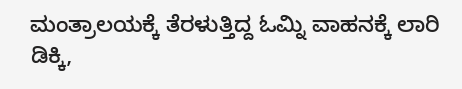ಮಂತ್ರಾಲಯಕ್ಕೆ ತೆರಳುತ್ತಿದ್ದ ಓಮ್ನಿ ವಾಹನಕ್ಕೆ ಲಾರಿ ಡಿಕ್ಕಿ,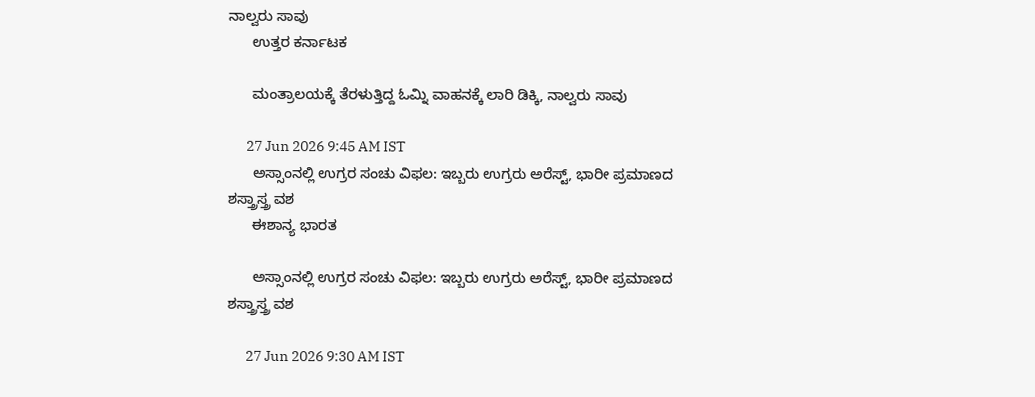ನಾಲ್ವರು ಸಾವು
      ಉತ್ತರ ಕರ್ನಾಟಕ

      ಮಂತ್ರಾಲಯಕ್ಕೆ ತೆರಳುತ್ತಿದ್ದ ಓಮ್ನಿ ವಾಹನಕ್ಕೆ ಲಾರಿ ಡಿಕ್ಕಿ, ನಾಲ್ವರು ಸಾವು

      27 Jun 2026 9:45 AM IST
      ಅಸ್ಸಾಂನಲ್ಲಿ ಉಗ್ರರ ಸಂಚು ವಿಫಲ: ಇಬ್ಬರು ಉಗ್ರರು ಅರೆಸ್ಟ್‌, ಭಾರೀ ಪ್ರಮಾಣದ ಶಸ್ತ್ರಾಸ್ತ್ರ ವಶ
      ಈಶಾನ್ಯ ಭಾರತ

      ಅಸ್ಸಾಂನಲ್ಲಿ ಉಗ್ರರ ಸಂಚು ವಿಫಲ: ಇಬ್ಬರು ಉಗ್ರರು ಅರೆಸ್ಟ್‌, ಭಾರೀ ಪ್ರಮಾಣದ ಶಸ್ತ್ರಾಸ್ತ್ರ ವಶ

      27 Jun 2026 9:30 AM IST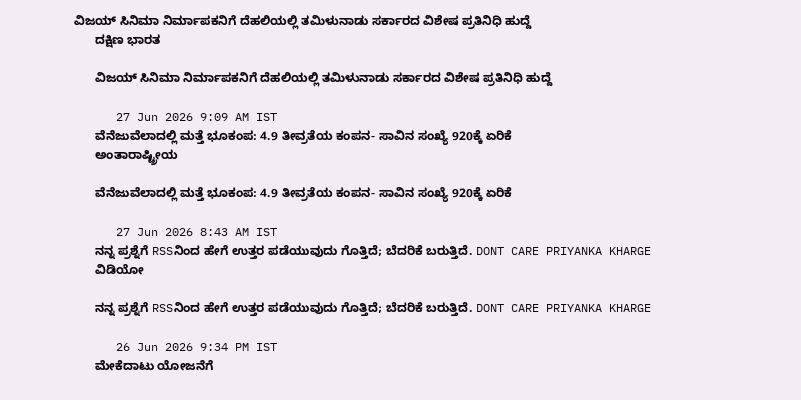ವಿಜಯ್ ಸಿನಿಮಾ ನಿರ್ಮಾಪಕನಿಗೆ ದೆಹಲಿಯಲ್ಲಿ ತಮಿಳುನಾಡು ಸರ್ಕಾರದ ವಿಶೇಷ ಪ್ರತಿನಿಧಿ ಹುದ್ದೆ
      ದಕ್ಷಿಣ ಭಾರತ

      ವಿಜಯ್ ಸಿನಿಮಾ ನಿರ್ಮಾಪಕನಿಗೆ ದೆಹಲಿಯಲ್ಲಿ ತಮಿಳುನಾಡು ಸರ್ಕಾರದ ವಿಶೇಷ ಪ್ರತಿನಿಧಿ ಹುದ್ದೆ

      27 Jun 2026 9:09 AM IST
      ವೆನೆಜುವೆಲಾದಲ್ಲಿ ಮತ್ತೆ ಭೂಕಂಪ: 4.9 ತೀವ್ರತೆಯ ಕಂಪನ- ಸಾವಿನ ಸಂಖ್ಯೆ 920ಕ್ಕೆ ಏರಿಕೆ
      ಅಂತಾರಾಷ್ಟ್ರೀಯ

      ವೆನೆಜುವೆಲಾದಲ್ಲಿ ಮತ್ತೆ ಭೂಕಂಪ: 4.9 ತೀವ್ರತೆಯ ಕಂಪನ- ಸಾವಿನ ಸಂಖ್ಯೆ 920ಕ್ಕೆ ಏರಿಕೆ

      27 Jun 2026 8:43 AM IST
      ನನ್ನ ಪ್ರಶ್ನೆಗೆ RSSನಿಂದ ಹೇಗೆ ಉತ್ತರ ಪಡೆಯುವುದು ಗೊತ್ತಿದೆ; ಬೆದರಿಕೆ ಬರುತ್ತಿದೆ. DONT CARE PRIYANKA KHARGE
      ವಿಡಿಯೋ

      ನನ್ನ ಪ್ರಶ್ನೆಗೆ RSSನಿಂದ ಹೇಗೆ ಉತ್ತರ ಪಡೆಯುವುದು ಗೊತ್ತಿದೆ; ಬೆದರಿಕೆ ಬರುತ್ತಿದೆ. DONT CARE PRIYANKA KHARGE

      26 Jun 2026 9:34 PM IST
      ಮೇಕೆದಾಟು ಯೋಜನೆಗೆ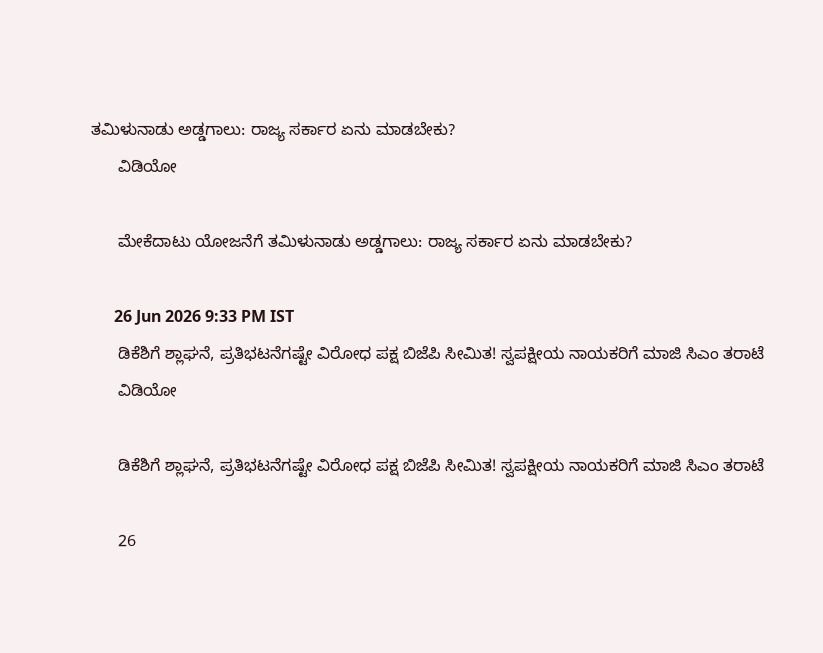ತಮಿಳುನಾಡು ಅಡ್ಡಗಾಲು: ರಾಜ್ಯ ಸರ್ಕಾರ ಏನು ಮಾಡಬೇಕು?
      ವಿಡಿಯೋ

      ಮೇಕೆದಾಟು ಯೋಜನೆಗೆ ತಮಿಳುನಾಡು ಅಡ್ಡಗಾಲು: ರಾಜ್ಯ ಸರ್ಕಾರ ಏನು ಮಾಡಬೇಕು?

      26 Jun 2026 9:33 PM IST
      ಡಿಕೆಶಿಗೆ ಶ್ಲಾಘನೆ, ಪ್ರತಿಭಟನೆಗಷ್ಟೇ ವಿರೋಧ ಪಕ್ಷ ಬಿಜೆಪಿ ಸೀಮಿತ! ಸ್ವಪಕ್ಷೀಯ ನಾಯಕರಿಗೆ ಮಾಜಿ ಸಿಎಂ ತರಾಟೆ
      ವಿಡಿಯೋ

      ಡಿಕೆಶಿಗೆ ಶ್ಲಾಘನೆ, ಪ್ರತಿಭಟನೆಗಷ್ಟೇ ವಿರೋಧ ಪಕ್ಷ ಬಿಜೆಪಿ ಸೀಮಿತ! ಸ್ವಪಕ್ಷೀಯ ನಾಯಕರಿಗೆ ಮಾಜಿ ಸಿಎಂ ತರಾಟೆ

      26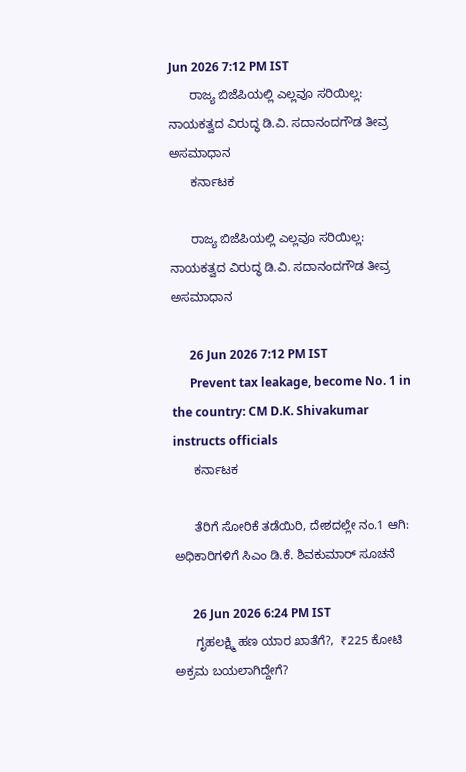Jun 2026 7:12 PM IST
      ರಾಜ್ಯ ಬಿಜೆಪಿಯಲ್ಲಿ ಎಲ್ಲವೂ ಸರಿಯಿಲ್ಲ: ನಾಯಕತ್ವದ ವಿರುದ್ಧ ಡಿ.ವಿ. ಸದಾನಂದಗೌಡ ತೀವ್ರ ಅಸಮಾಧಾನ
      ಕರ್ನಾಟಕ

      ರಾಜ್ಯ ಬಿಜೆಪಿಯಲ್ಲಿ ಎಲ್ಲವೂ ಸರಿಯಿಲ್ಲ: ನಾಯಕತ್ವದ ವಿರುದ್ಧ ಡಿ.ವಿ. ಸದಾನಂದಗೌಡ ತೀವ್ರ ಅಸಮಾಧಾನ

      26 Jun 2026 7:12 PM IST
      Prevent tax leakage, become No. 1 in the country: CM D.K. Shivakumar instructs officials
      ಕರ್ನಾಟಕ

      ತೆರಿಗೆ ಸೋರಿಕೆ ತಡೆಯಿರಿ, ದೇಶದಲ್ಲೇ ನಂ.1 ಆಗಿ: ಅಧಿಕಾರಿಗಳಿಗೆ ಸಿಎಂ ಡಿ.ಕೆ. ಶಿವಕುಮಾರ್ ಸೂಚನೆ

      26 Jun 2026 6:24 PM IST
      ಗೃಹಲಕ್ಷ್ಮಿ ಹಣ ಯಾರ ಖಾತೆಗೆ?,  ₹225 ಕೋಟಿ ಅಕ್ರಮ ಬಯಲಾಗಿದ್ದೇಗೆ?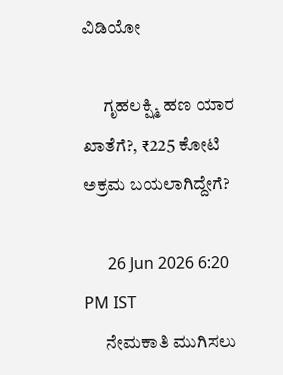ವಿಡಿಯೋ

      ಗೃಹಲಕ್ಷ್ಮಿ ಹಣ ಯಾರ ಖಾತೆಗೆ?, ₹225 ಕೋಟಿ ಅಕ್ರಮ ಬಯಲಾಗಿದ್ದೇಗೆ?

      26 Jun 2026 6:20 PM IST
      ನೇಮಕಾತಿ ಮುಗಿಸಲು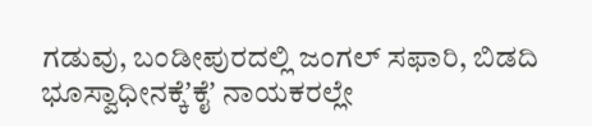ಗಡುವು, ಬಂಡೀಪುರದಲ್ಲಿ ಜಂಗಲ್‌ ಸಫಾರಿ, ಬಿಡದಿ ಭೂಸ್ವಾಧೀನಕ್ಕೆʼಕೈʼ ನಾಯಕರಲ್ಲೇ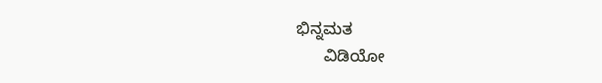ಭಿನ್ನಮತ
      ವಿಡಿಯೋ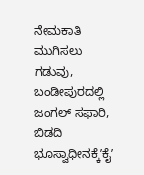ನೇಮಕಾತಿ ಮುಗಿಸಲು ಗಡುವು, ಬಂಡೀಪುರದಲ್ಲಿ ಜಂಗಲ್‌ ಸಫಾರಿ, ಬಿಡದಿ ಭೂಸ್ವಾಧೀನಕ್ಕೆʼಕೈʼ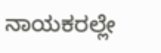ನಾಯಕರಲ್ಲೇ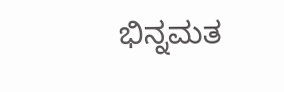ಭಿನ್ನಮತ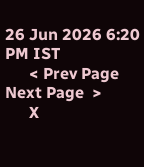26 Jun 2026 6:20 PM IST
      < Prev Page Next Page  >
      X